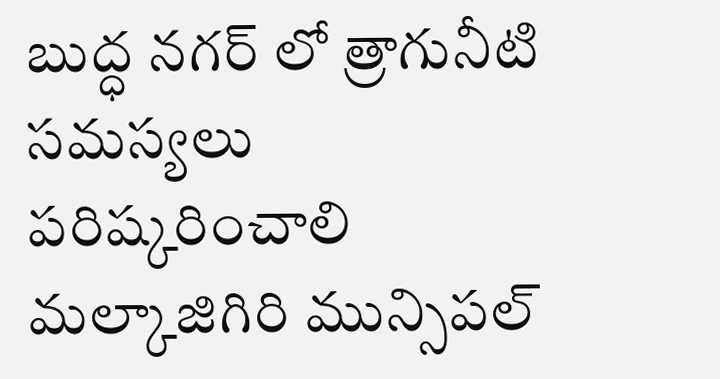బుద్ధ నగర్ లో త్రాగునీటి సమస్యలు పరిష్కరించాలి
మల్కాజిగిరి మున్సిపల్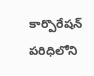కార్పొరేషన్ పరిధిలోని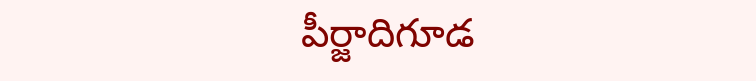పీర్జాదిగూడ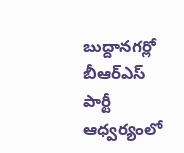బుద్దానగర్లో బీఆర్ఎస్ పార్టీ ఆధ్వర్యంలో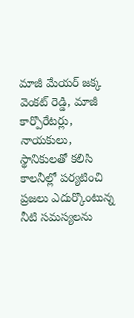మాజీ మేయర్ జక్క వెంకట్ రెడ్డి, మాజీ కార్పొరేటర్లు, నాయకులు, స్థానికులతో కలిసి కాలనీల్లో పర్యటించి ప్రజలు ఎదుర్కొంటున్న నీటి సమస్యలను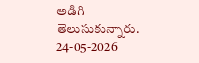అడిగి తెలుసుకున్నారు.
24-05-2026